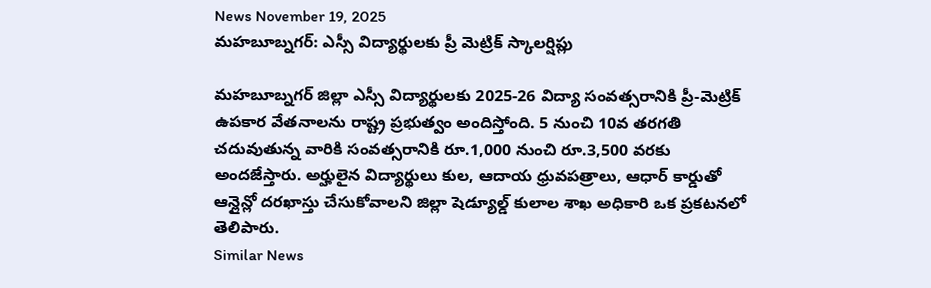News November 19, 2025
మహబూబ్నగర్: ఎస్సీ విద్యార్థులకు ప్రీ మెట్రిక్ స్కాలర్షిప్లు

మహబూబ్నగర్ జిల్లా ఎస్సీ విద్యార్థులకు 2025-26 విద్యా సంవత్సరానికి ప్రీ-మెట్రిక్ ఉపకార వేతనాలను రాష్ట్ర ప్రభుత్వం అందిస్తోంది. 5 నుంచి 10వ తరగతి చదువుతున్న వారికి సంవత్సరానికి రూ.1,000 నుంచి రూ.3,500 వరకు అందజేస్తారు. అర్హులైన విద్యార్థులు కుల, ఆదాయ ధ్రువపత్రాలు, ఆధార్ కార్డుతో ఆన్లైన్లో దరఖాస్తు చేసుకోవాలని జిల్లా షెడ్యూల్డ్ కులాల శాఖ అధికారి ఒక ప్రకటనలో తెలిపారు.
Similar News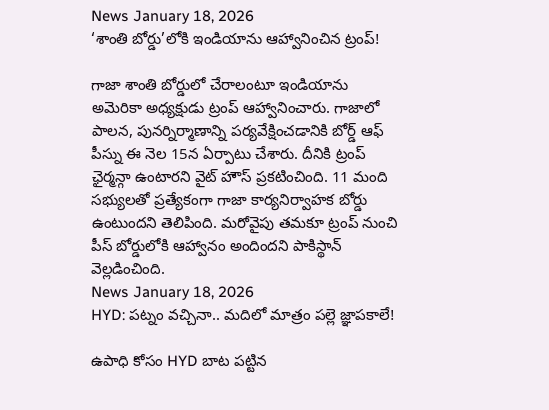News January 18, 2026
‘శాంతి బోర్డు’లోకి ఇండియాను ఆహ్వానించిన ట్రంప్!

గాజా శాంతి బోర్డులో చేరాలంటూ ఇండియాను అమెరికా అధ్యక్షుడు ట్రంప్ ఆహ్వానించారు. గాజాలో పాలన, పునర్నిర్మాణాన్ని పర్యవేక్షించడానికి బోర్డ్ ఆఫ్ పీస్ను ఈ నెల 15న ఏర్పాటు చేశారు. దీనికి ట్రంప్ ఛైర్మన్గా ఉంటారని వైట్ హౌస్ ప్రకటించింది. 11 మంది సభ్యులతో ప్రత్యేకంగా గాజా కార్యనిర్వాహక బోర్డు ఉంటుందని తెలిపింది. మరోవైపు తమకూ ట్రంప్ నుంచి పీస్ బోర్డులోకి ఆహ్వానం అందిందని పాకిస్థాన్ వెల్లడించింది.
News January 18, 2026
HYD: పట్నం వచ్చినా.. మదిలో మాత్రం పల్లె జ్ఞాపకాలే!

ఉపాధి కోసం HYD బాట పట్టిన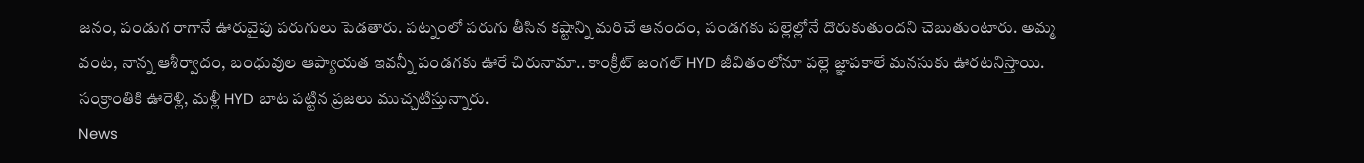జనం, పండుగ రాగానే ఊరువైపు పరుగులు పెడతారు. పట్నంలో పరుగు తీసిన కష్టాన్ని మరిచే ఆనందం, పండగకు పల్లెల్లోనే దొరుకుతుందని చెబుతుంటారు. అమ్మ వంట, నాన్న ఆశీర్వాదం, బంధువుల ఆప్యాయత ఇవన్నీ పండగకు ఊరే చిరునామా.. కాంక్రీట్ జంగల్ HYD జీవితంలోనూ పల్లె జ్ఞాపకాలే మనసుకు ఊరటనిస్తాయి. సంక్రాంతికి ఊరెళ్లి, మళ్లీ HYD బాట పట్టిన ప్రజలు ముచ్చటిస్తున్నారు.
News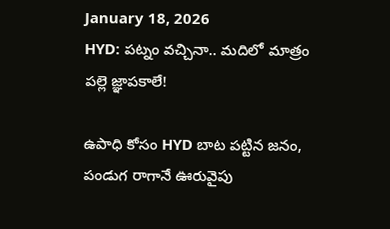January 18, 2026
HYD: పట్నం వచ్చినా.. మదిలో మాత్రం పల్లె జ్ఞాపకాలే!

ఉపాధి కోసం HYD బాట పట్టిన జనం, పండుగ రాగానే ఊరువైపు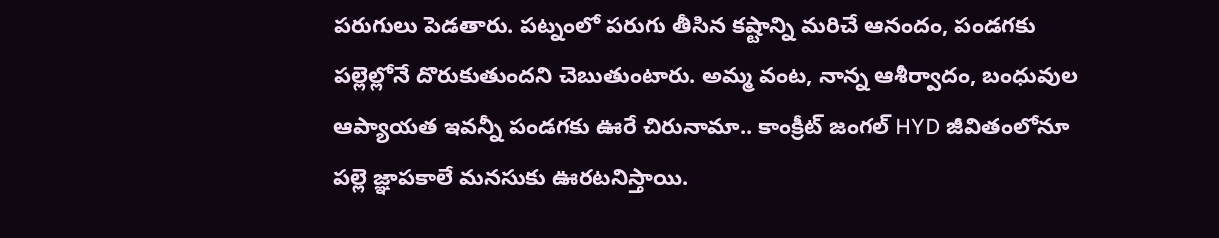పరుగులు పెడతారు. పట్నంలో పరుగు తీసిన కష్టాన్ని మరిచే ఆనందం, పండగకు పల్లెల్లోనే దొరుకుతుందని చెబుతుంటారు. అమ్మ వంట, నాన్న ఆశీర్వాదం, బంధువుల ఆప్యాయత ఇవన్నీ పండగకు ఊరే చిరునామా.. కాంక్రీట్ జంగల్ HYD జీవితంలోనూ పల్లె జ్ఞాపకాలే మనసుకు ఊరటనిస్తాయి.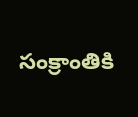సంక్రాంతికి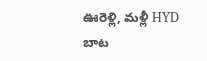ఊరెళ్లి, మళ్లీ HYD బాట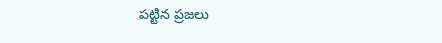పట్టిన ప్రజలు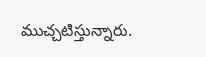ముచ్చటిస్తున్నారు.